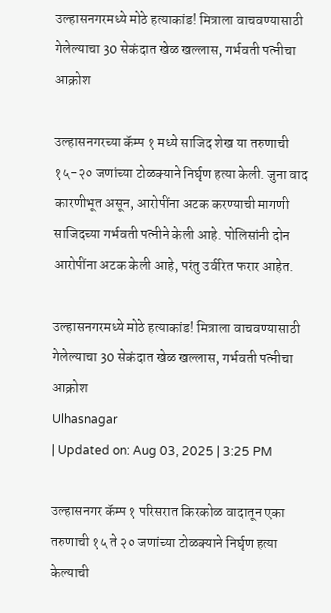उल्हासनगरमध्ये मोठे हत्याकांड! मित्राला वाचवण्यासाठी गेलेल्याचा 30 सेकंदात खेळ खल्लास, गर्भवती पत्नीचा आक्रोश

उल्हासनगरच्या कॅम्प १ मध्ये साजिद शेख या तरुणाची १५-२० जणांच्या टोळक्याने निर्घृण हत्या केली. जुना वाद कारणीभूत असून, आरोपींना अटक करण्याची मागणी साजिदच्या गर्भवती पत्नीने केली आहे. पोलिसांनी दोन आरोपींना अटक केली आहे, परंतु उर्वरित फरार आहेत.

उल्हासनगरमध्ये मोठे हत्याकांड! मित्राला वाचवण्यासाठी गेलेल्याचा 30 सेकंदात खेळ खल्लास, गर्भवती पत्नीचा आक्रोश
Ulhasnagar
| Updated on: Aug 03, 2025 | 3:25 PM

उल्हासनगर कॅम्प १ परिसरात किरकोळ वादातून एका तरुणाची १५ ते २० जणांच्या टोळक्याने निर्घृण हत्या केल्याची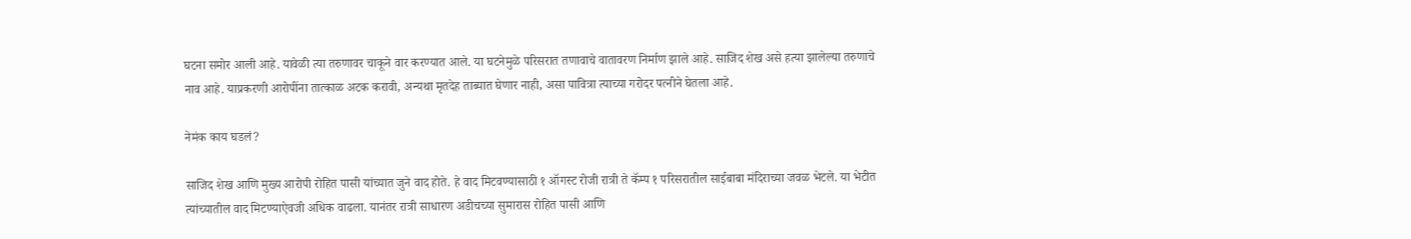घटना समोर आली आहे. यावेळी त्या तरुणावर चाकूने वार करण्यात आले. या घटनेमुळे परिसरात तणावाचे वातावरण निर्माण झाले आहे. साजिद शेख असे हत्या झालेल्या तरुणाचे नाव आहे. याप्रकरणी आरोपींना तात्काळ अटक करावी, अन्यथा मृतदेह ताब्यात घेणार नाही, असा पावित्रा त्याच्या गरोदर पत्नीने घेतला आहे.

नेमंक काय घडलं?

साजिद शेख आणि मुख्य आरोपी रोहित पासी यांच्यात जुने वाद होते. हे वाद मिटवण्यासाठी १ ऑगस्ट रोजी रात्री ते कॅम्प १ परिसरातील साईबाबा मंदिराच्या जवळ भेटले. या भेटीत त्यांच्यातील वाद मिटण्याऐवजी अधिक वाढला. यानंतर रात्री साधारण अडीचच्या सुमारास रोहित पासी आणि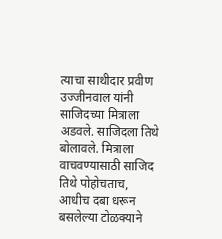त्याचा साथीदार प्रवीण उज्जीनवाल यांनी साजिदच्या मित्राला अडवले. साजिदला तिथे बोलावले. मित्राला वाचवण्यासाठी साजिद तिथे पोहोचताच, आधीच दबा धरून बसलेल्या टोळक्याने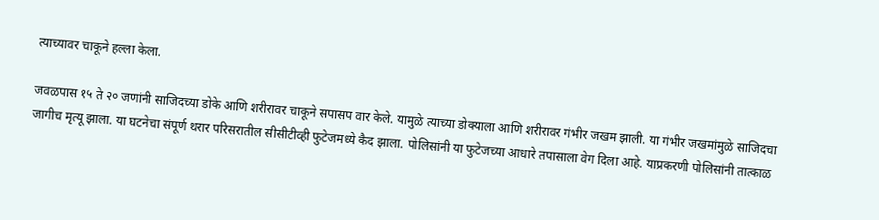त्याच्यावर चाकूने हल्ला केला.

जवळपास १५ ते २० जणांनी साजिदच्या डोके आणि शरीरावर चाकूने सपासप वार केले. यामुळे त्याच्या डोक्याला आणि शरीरावर गंभीर जखम झाली. या गंभीर जखमांमुळे साजिदचा जागीच मृत्यू झाला. या घटनेचा संपूर्ण थरार परिसरातील सीसीटीव्ही फुटेजमध्ये कैद झाला. पोलिसांनी या फुटेजच्या आधारे तपासाला वेग दिला आहे. याप्रकरणी पोलिसांनी तात्काळ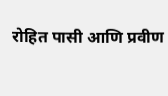रोहित पासी आणि प्रवीण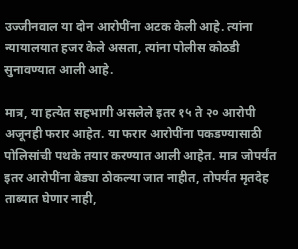उज्जीनवाल या दोन आरोपींना अटक केली आहे. त्यांना न्यायालयात हजर केले असता, त्यांना पोलीस कोठडी सुनावण्यात आली आहे.

मात्र, या हत्येत सहभागी असलेले इतर १५ ते २० आरोपी अजूनही फरार आहेत. या फरार आरोपींना पकडण्यासाठी पोलिसांची पथके तयार करण्यात आली आहेत. मात्र जोपर्यंत इतर आरोपींना बेड्या ठोकल्या जात नाहीत, तोपर्यंत मृतदेह ताब्यात घेणार नाही,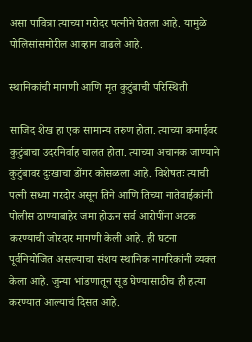असा पावित्रा त्याच्या गरोदर पत्नीने घेतला आहे. यामुळे पोलिसांसमोरील आव्हान वाढले आहे.

स्थानिकांची मागणी आणि मृत कुटुंबाची परिस्थिती

साजिद शेख हा एक सामान्य तरुण होता. त्याच्या कमाईवर कुटुंबाचा उदरनिर्वाह चालत होता. त्याच्या अचानक जाण्याने कुटुंबावर दुःखाचा डोंगर कोसळला आहे. विशेषतः त्याची पत्नी सध्या गरदोर असून तिने आणि तिच्या नातेवाईकांनी पोलीस ठाण्याबाहेर जमा होऊन सर्व आरोपींना अटक करण्याची जोरदार मागणी केली आहे. ही घटना पूर्वनियोजित असल्याचा संशय स्थानिक नागरिकांनी व्यक्त केला आहे. जुन्या भांडणातून सूड घेण्यासाठीच ही हत्या करण्यात आल्याचं दिसत आहे.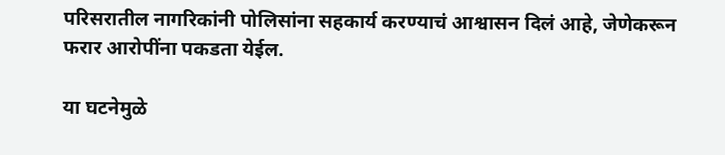परिसरातील नागरिकांनी पोलिसांना सहकार्य करण्याचं आश्वासन दिलं आहे, जेणेकरून फरार आरोपींना पकडता येईल.

या घटनेमुळे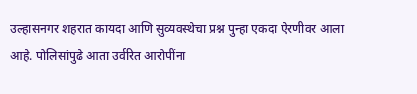उल्हासनगर शहरात कायदा आणि सुव्यवस्थेचा प्रश्न पुन्हा एकदा ऐरणीवर आला आहे. पोलिसांपुढे आता उर्वरित आरोपींना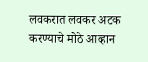लवकरात लवकर अटक करण्याचे मोठे आव्हान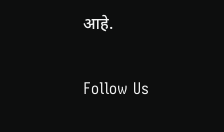आहे.

Follow Us